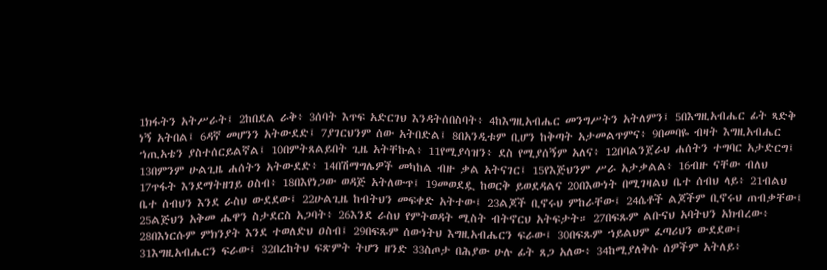1ክፋትን አትሥራት፤ 2ከበደል ራቅ፥ 3ሰባት እጥፍ አድርገህ እንዳትሰበስባት፥ 4ከእግዚአብሔር መንግሥትን አትለምን፤ 5በእግዚአብሔር ፊት ጻድቅ ነኝ አትበል፤ 6ዳኛ መሆንን አትውደድ፤ 7ያገርህንም ሰው አትበድል፤ 8በአንዲቱም ቢሆን ከቅጣት አታመልጥምና፥ 9በመባዬ ብዛት እግዚአብሔር ኀጢአቴን ያስተሰርይልኛል፤ 10በምትጸልይበት ጊዜ አትቸኩል፥ 11የሚያሳዝን፥ ደስ የሚያሰኝም አለና፥ 12በባልንጀራህ ሐሰትን ተግባር አታድርግ፤ 13በምንም ሁልጊዜ ሐሰትን አትውደድ፥ 14በሽማግሌዎች መካከል ብዙ ቃል አትናገር፤ 15የእጅህንም ሥራ አታቃልል፥ 16ብዙ ናቸው ብለህ 17ጥፋት እንደማትዘገይ ዐስብ፥ 18በእየነጋው ወዳጅ አትለውጥ፤ 19መወደዷ ከወርቅ ይወደዳልና 20በእውነት በሚገዛልህ ቤተ ሰብህ ላይ፥ 21ብልህ ቤተ ሰብህን እንደ ራስህ ውደደው፤ 22ሁልጊዜ ከብትህን መፍቀድ አትተው፤ 23ልጆች ቢኖሩህ ምከራቸው፤ 24ሴቶች ልጆችም ቢኖሩህ ጠብቃቸው፤ 25ልጅህን አቅመ ሔዋን ስታደርስ አጋባት፥ 26እንደ ራስህ የምትወዳት ሚስት ብትኖርህ አትፍታት። 27በፍጹም ልቡናህ አባትህን አክብረው፥ 28በእነርሱም ምክንያት እንደ ተወለድህ ዐስብ፤ 29በፍጹም ሰውነትህ እግዚአብሔርን ፍራው፤ 30በፍጹም ኀይልህም ፈጣሪህን ውደደው፤ 31እግዚአብሔርን ፍራው፤ 32በረከትህ ፍጽምት ትሆን ዘንድ 33ስጦታ በሕያው ሁሉ ፊት ጸጋ አለው፥ 34ከሚያለቅሱ ሰዎችም አትለይ፥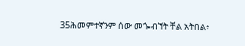35ሕመምተኛንም ሰው መጐብኘት ቸል አትበል፥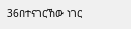36በተናገርኸው ነገር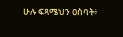ሁሉ ፍጻሜህን ዐስባት፥